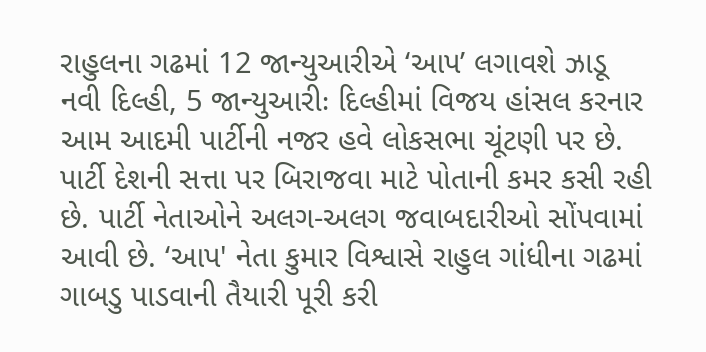રાહુલના ગઢમાં 12 જાન્યુઆરીએ ‘આપ’ લગાવશે ઝાડૂ
નવી દિલ્હી, 5 જાન્યુઆરીઃ દિલ્હીમાં વિજય હાંસલ કરનાર આમ આદમી પાર્ટીની નજર હવે લોકસભા ચૂંટણી પર છે. પાર્ટી દેશની સત્તા પર બિરાજવા માટે પોતાની કમર કસી રહી છે. પાર્ટી નેતાઓને અલગ-અલગ જવાબદારીઓ સોંપવામાં આવી છે. ‘આપ' નેતા કુમાર વિશ્વાસે રાહુલ ગાંધીના ગઢમાં ગાબડુ પાડવાની તૈયારી પૂરી કરી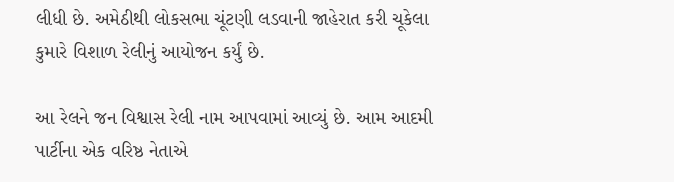લીધી છે. અમેઠીથી લોકસભા ચૂંટણી લડવાની જાહેરાત કરી ચૂકેલા કુમારે વિશાળ રેલીનું આયોજન કર્યું છે.

આ રેલને જન વિશ્વાસ રેલી નામ આપવામાં આવ્યું છે. આમ આદમી પાર્ટીના એક વરિષ્ઠ નેતાએ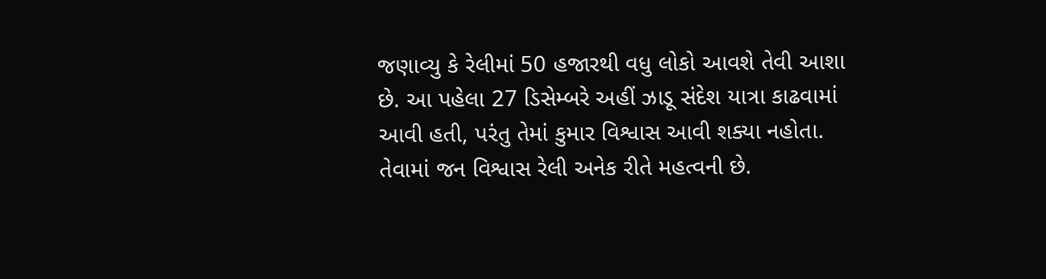જણાવ્યુ કે રેલીમાં 50 હજારથી વધુ લોકો આવશે તેવી આશા છે. આ પહેલા 27 ડિસેમ્બરે અહીં ઝાડૂ સંદેશ યાત્રા કાઢવામાં આવી હતી, પરંતુ તેમાં કુમાર વિશ્વાસ આવી શક્યા નહોતા. તેવામાં જન વિશ્વાસ રેલી અનેક રીતે મહત્વની છે.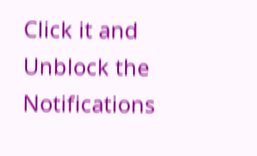Click it and Unblock the Notifications